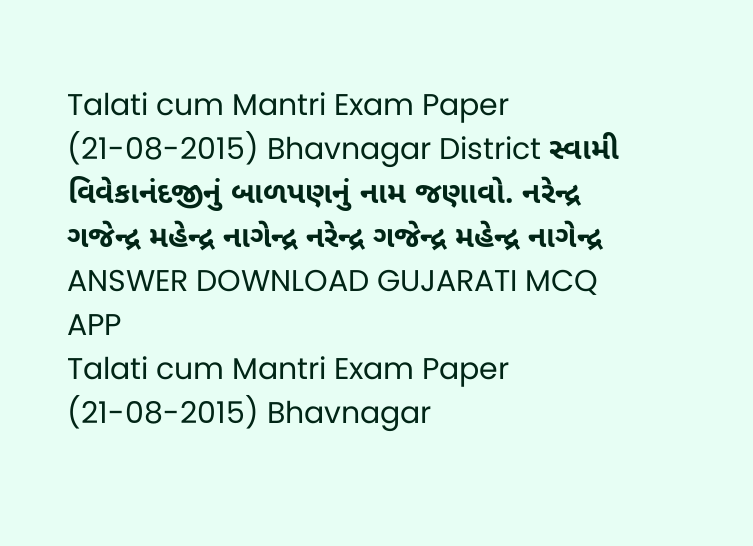Talati cum Mantri Exam Paper (21-08-2015) Bhavnagar District સ્વામી વિવેકાનંદજીનું બાળપણનું નામ જણાવો. નરેન્દ્ર ગજેન્દ્ર મહેન્દ્ર નાગેન્દ્ર નરેન્દ્ર ગજેન્દ્ર મહેન્દ્ર નાગેન્દ્ર ANSWER DOWNLOAD GUJARATI MCQ APP
Talati cum Mantri Exam Paper (21-08-2015) Bhavnagar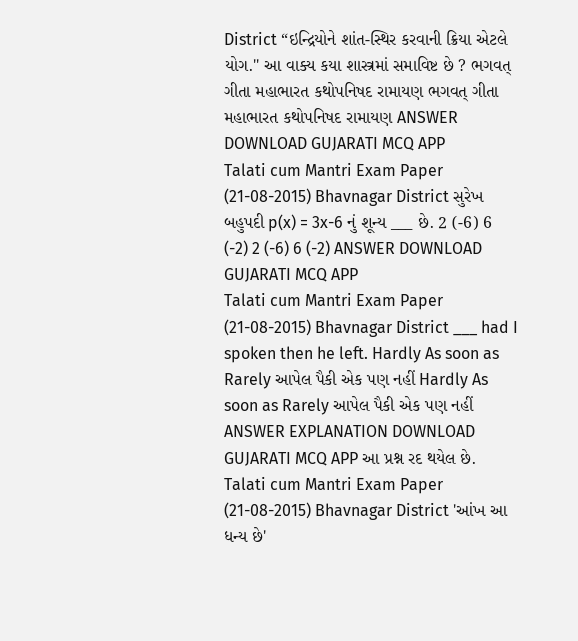District “ઇન્દ્રિયોને શાંત-સ્થિર કરવાની ક્રિયા એટલે યોગ.'' આ વાક્ય કયા શાસ્ત્રમાં સમાવિષ્ટ છે ? ભગવત્ ગીતા મહાભારત કથોપનિષદ રામાયણ ભગવત્ ગીતા મહાભારત કથોપનિષદ રામાયણ ANSWER DOWNLOAD GUJARATI MCQ APP
Talati cum Mantri Exam Paper (21-08-2015) Bhavnagar District સુરેખ બહુપદી p(x) = 3x-6 નું શૂન્ય ___ છે. 2 (-6) 6 (-2) 2 (-6) 6 (-2) ANSWER DOWNLOAD GUJARATI MCQ APP
Talati cum Mantri Exam Paper (21-08-2015) Bhavnagar District ___ had I spoken then he left. Hardly As soon as Rarely આપેલ પૈકી એક પણ નહીં Hardly As soon as Rarely આપેલ પૈકી એક પણ નહીં ANSWER EXPLANATION DOWNLOAD GUJARATI MCQ APP આ પ્રશ્ન રદ થયેલ છે.
Talati cum Mantri Exam Paper (21-08-2015) Bhavnagar District 'આંખ આ ધન્ય છે'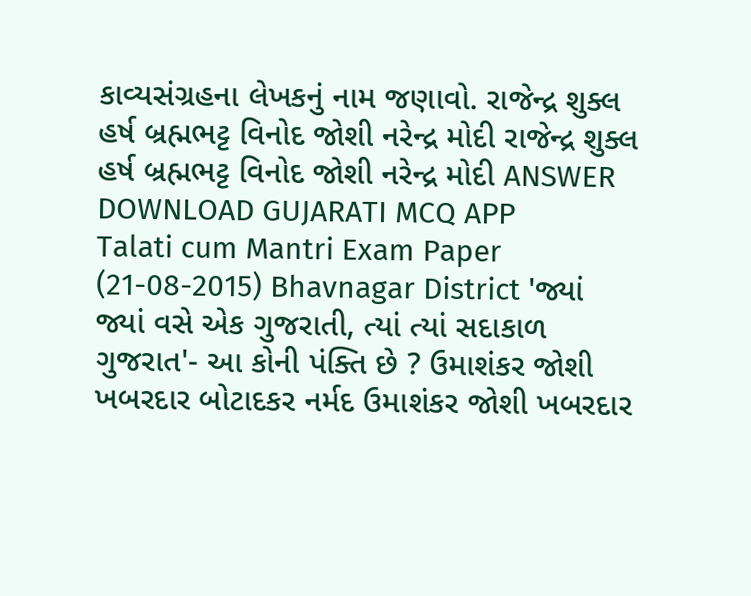કાવ્યસંગ્રહના લેખકનું નામ જણાવો. રાજેન્દ્ર શુક્લ હર્ષ બ્રહ્મભટ્ટ વિનોદ જોશી નરેન્દ્ર મોદી રાજેન્દ્ર શુક્લ હર્ષ બ્રહ્મભટ્ટ વિનોદ જોશી નરેન્દ્ર મોદી ANSWER DOWNLOAD GUJARATI MCQ APP
Talati cum Mantri Exam Paper (21-08-2015) Bhavnagar District 'જ્યાં જ્યાં વસે એક ગુજરાતી, ત્યાં ત્યાં સદાકાળ ગુજરાત'- આ કોની પંક્તિ છે ? ઉમાશંકર જોશી ખબરદાર બોટાદકર નર્મદ ઉમાશંકર જોશી ખબરદાર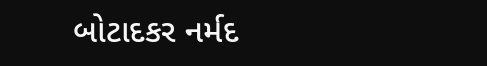બોટાદકર નર્મદ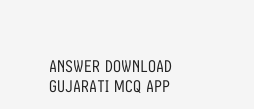ANSWER DOWNLOAD GUJARATI MCQ APP